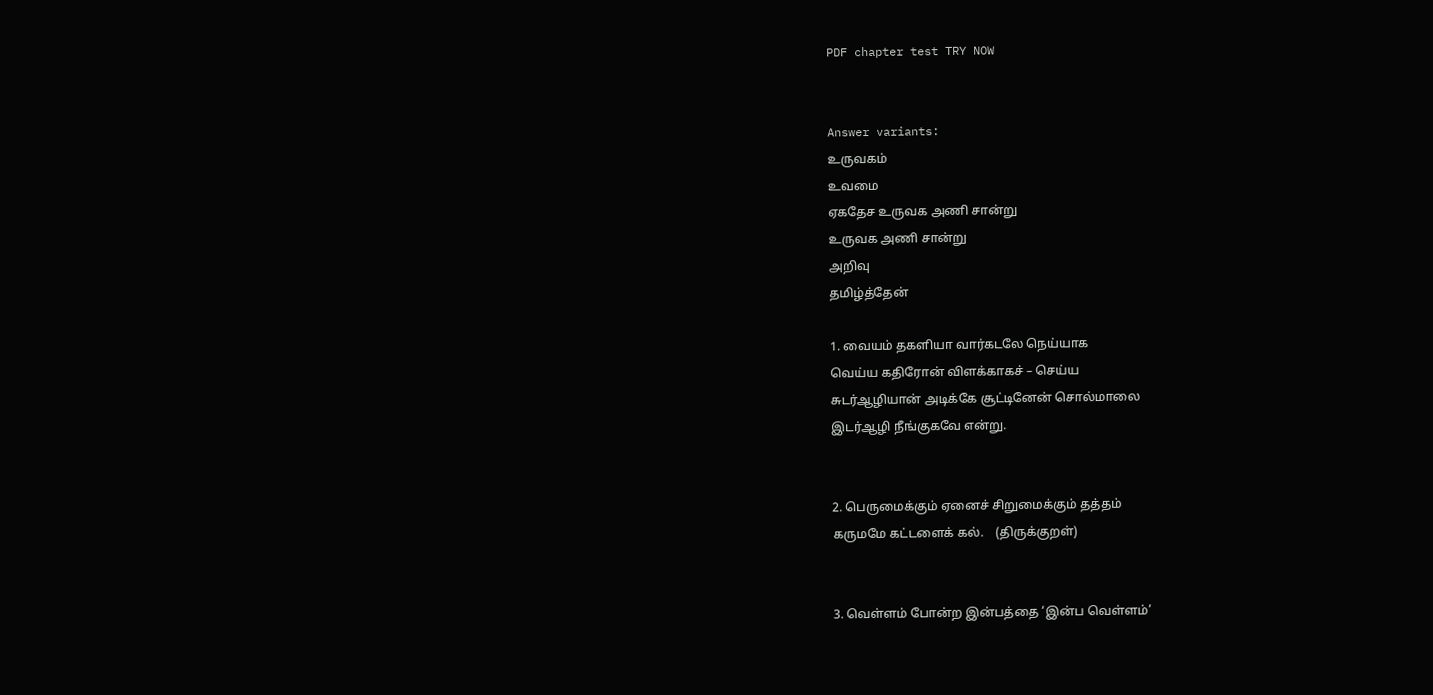PDF chapter test TRY NOW


Answer variants:
உருவகம்
உவமை
ஏகதேச உருவக அணி சான்று
உருவக அணி சான்று
அறிவு
தமிழ்த்தேன்

1. வையம் தகளியா வார்கடலே நெய்யாக
வெய்ய கதிரோன் விளக்காகச் – செய்ய
சுடர்ஆழியான் அடிக்கே சூட்டினேன் சொல்மாலை
இடர்ஆழி நீங்குகவே என்று.


2. பெருமைக்கும் ஏனைச் சிறுமைக்கும் தத்தம்
கருமமே கட்டளைக் கல்.    (திருக்குறள்)


3. வெள்ளம் போன்ற இன்பத்தை ‘இன்ப வெள்ளம்’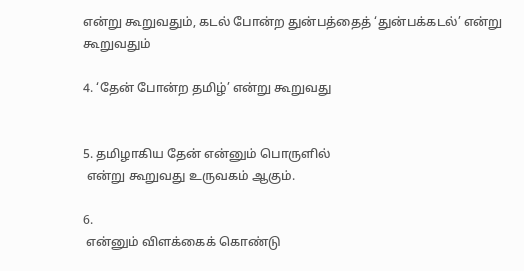என்று கூறுவதும், கடல் போன்ற துன்பத்தைத் ‘துன்பக்கடல்’ என்று கூறுவதும்

4. ‘தேன் போன்ற தமிழ்’ என்று கூறுவது


5. தமிழாகிய தேன் என்னும் பொருளில்
 என்று கூறுவது உருவகம் ஆகும்.

6.
 என்னும் விளக்கைக் கொண்டு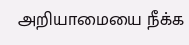அறியாமையை நீக்க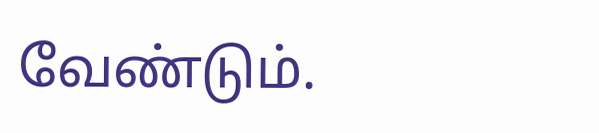வேண்டும்.